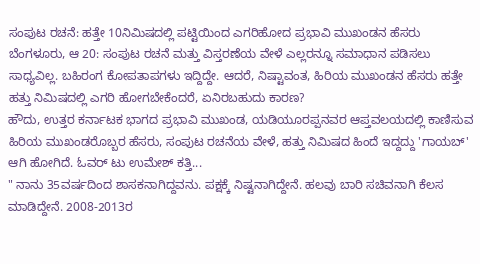ಸಂಪುಟ ರಚನೆ: ಹತ್ತೇ 10ನಿಮಿಷದಲ್ಲಿ ಪಟ್ಟಿಯಿಂದ ಎಗರಿಹೋದ ಪ್ರಭಾವಿ ಮುಖಂಡನ ಹೆಸರು
ಬೆಂಗಳೂರು, ಆ 20: ಸಂಪುಟ ರಚನೆ ಮತ್ತು ವಿಸ್ತರಣೆಯ ವೇಳೆ ಎಲ್ಲರನ್ನೂ ಸಮಾಧಾನ ಪಡಿಸಲು ಸಾಧ್ಯವಿಲ್ಲ. ಬಹಿರಂಗ ಕೋಪತಾಪಗಳು ಇದ್ದಿದ್ದೇ. ಆದರೆ, ನಿಷ್ಟಾವಂತ, ಹಿರಿಯ ಮುಖಂಡನ ಹೆಸರು ಹತ್ತೇ ಹತ್ತು ನಿಮಿಷದಲ್ಲಿ ಎಗರಿ ಹೋಗಬೇಕೆಂದರೆ, ಏನಿರಬಹುದು ಕಾರಣ?
ಹೌದು, ಉತ್ತರ ಕರ್ನಾಟಕ ಭಾಗದ ಪ್ರಭಾವಿ ಮುಖಂಡ, ಯಡಿಯೂರಪ್ಪನವರ ಆಪ್ತವಲಯದಲ್ಲಿ ಕಾಣಿಸುವ ಹಿರಿಯ ಮುಖಂಡರೊಬ್ಬರ ಹೆಸರು, ಸಂಪುಟ ರಚನೆಯ ವೇಳೆ, ಹತ್ತು ನಿಮಿಷದ ಹಿಂದೆ ಇದ್ದದ್ದು 'ಗಾಯಬ್' ಆಗಿ ಹೋಗಿದೆ. ಓವರ್ ಟು ಉಮೇಶ್ ಕತ್ತಿ...
" ನಾನು 35ವರ್ಷದಿಂದ ಶಾಸಕನಾಗಿದ್ದವನು. ಪಕ್ಷಕ್ಕೆ ನಿಷ್ಟನಾಗಿದ್ದೇನೆ. ಹಲವು ಬಾರಿ ಸಚಿವನಾಗಿ ಕೆಲಸ ಮಾಡಿದ್ದೇನೆ. 2008-2013ರ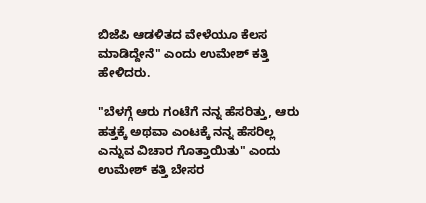ಬಿಜೆಪಿ ಆಡಳಿತದ ವೇಳೆಯೂ ಕೆಲಸ ಮಾಡಿದ್ದೇನೆ" ಎಂದು ಉಮೇಶ್ ಕತ್ತಿ ಹೇಳಿದರು.

"ಬೆಳಗ್ಗೆ ಆರು ಗಂಟೆಗೆ ನನ್ನ ಹೆಸರಿತ್ತು, ಆರು ಹತ್ತಕ್ಕೆ ಅಥವಾ ಎಂಟಕ್ಕೆ ನನ್ನ ಹೆಸರಿಲ್ಲ ಎನ್ನುವ ವಿಚಾರ ಗೊತ್ತಾಯಿತು" ಎಂದು ಉಮೇಶ್ ಕತ್ತಿ ಬೇಸರ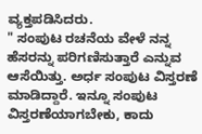ವ್ಯಕ್ತಪಡಿಸಿದರು.
" ಸಂಪುಟ ರಚನೆಯ ವೇಳೆ ನನ್ನ ಹೆಸರನ್ನು ಪರಿಗಣಿಸುತ್ತಾರೆ ಎನ್ನುವ ಆಸೆಯಿತ್ತು. ಅರ್ಧ ಸಂಪುಟ ವಿಸ್ತರಣೆ ಮಾಡಿದ್ದಾರೆ. ಇನ್ನೂ ಸಂಪುಟ ವಿಸ್ತರಣೆಯಾಗಬೇಕು, ಕಾದು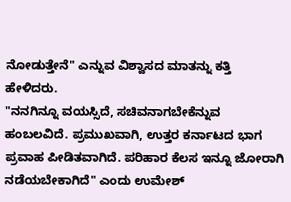ನೋಡುತ್ತೇನೆ" ಎನ್ನುವ ವಿಶ್ವಾಸದ ಮಾತನ್ನು ಕತ್ತಿ ಹೇಳಿದರು.
"ನನಗಿನ್ನೂ ವಯಸ್ಸಿದೆ, ಸಚಿವನಾಗಬೇಕೆನ್ನುವ ಹಂಬಲವಿದೆ. ಪ್ರಮುಖವಾಗಿ, ಉತ್ತರ ಕರ್ನಾಟದ ಭಾಗ ಪ್ರವಾಹ ಪೀಡಿತವಾಗಿದೆ. ಪರಿಹಾರ ಕೆಲಸ ಇನ್ನೂ ಜೋರಾಗಿ ನಡೆಯಬೇಕಾಗಿದೆ" ಎಂದು ಉಮೇಶ್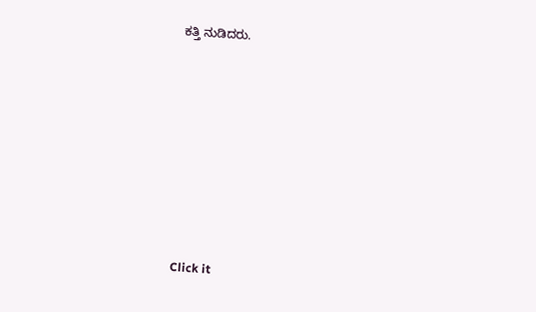ಕತ್ತಿ ನುಡಿದರು.












Click it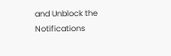and Unblock the Notifications